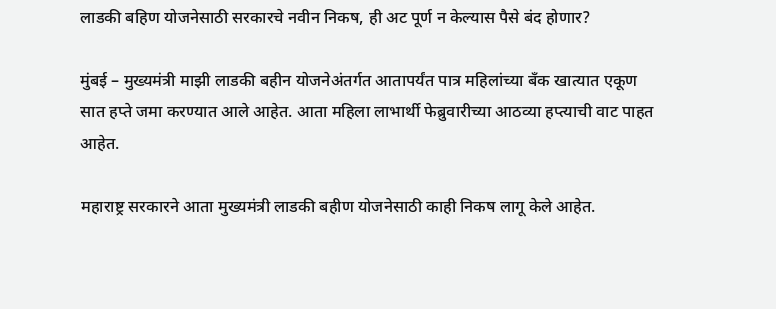लाडकी बहिण योजनेसाठी सरकारचे नवीन निकष, ही अट पूर्ण न केल्यास पैसे बंद होणार?

मुंबई – मुख्यमंत्री माझी लाडकी बहीन योजनेअंतर्गत आतापर्यंत पात्र महिलांच्या बँक खात्यात एकूण सात हप्ते जमा करण्यात आले आहेत. आता महिला लाभार्थी फेब्रुवारीच्या आठव्या हप्त्याची वाट पाहत आहेत.

महाराष्ट्र सरकारने आता मुख्यमंत्री लाडकी बहीण योजनेसाठी काही निकष लागू केले आहेत.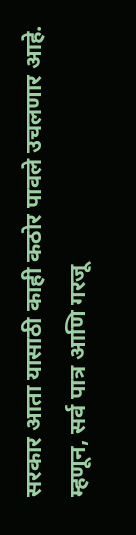सरकार आता यासाठी काही कठोर पावले उचलणार आहे. म्हणून, सर्व पात्र आणि गरजू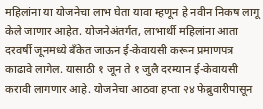महिलांना या योजनेचा लाभ घेता यावा म्हणून हे नवीन निकष लागू केले जाणार आहेत. योजनेअंतर्गत, लाभार्थी महिलांना आता दरवर्षी जूनमध्ये बँकेत जाऊन ई-केवायसी करून प्रमाणपत्र काढावे लागेल. यासाठी १ जून ते १ जुलै दरम्यान ई-केवायसी करावी लागणार आहे. योजनेचा आठवा हप्ता २४ फेब्रुवारीपासून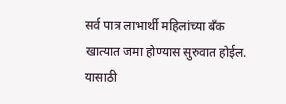सर्व पात्र लाभार्थी महिलांच्या बँक खात्यात जमा होण्यास सुरुवात होईल. यासाठी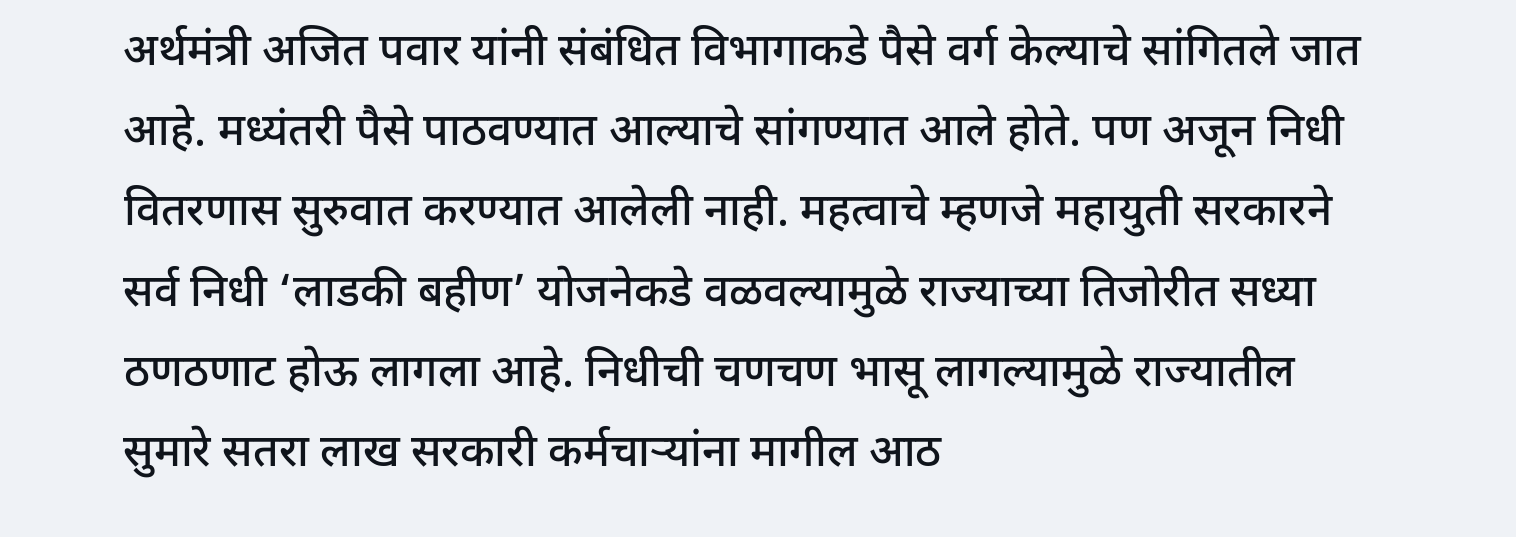अर्थमंत्री अजित पवार यांनी संबंधित विभागाकडे पैसे वर्ग केल्याचे सांगितले जात आहे. मध्यंतरी पैसे पाठवण्यात आल्याचे सांगण्यात आले होते. पण अजून निधी वितरणास सुरुवात करण्यात आलेली नाही. महत्वाचे म्हणजे महायुती सरकारने सर्व निधी ‘लाडकी बहीण’ योजनेकडे वळवल्यामुळे राज्याच्या तिजोरीत सध्या ठणठणाट होऊ लागला आहे. निधीची चणचण भासू लागल्यामुळे राज्यातील सुमारे सतरा लाख सरकारी कर्मचाऱ्यांना मागील आठ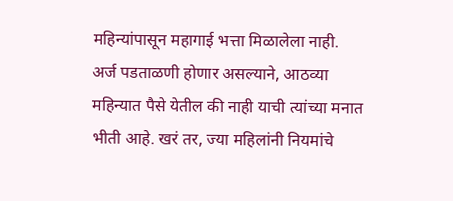महिन्यांपासून महागाई भत्ता मिळालेला नाही.
अर्ज पडताळणी होणार असल्याने, आठव्या महिन्यात पैसे येतील की नाही याची त्यांच्या मनात भीती आहे. खरं तर, ज्या महिलांनी नियमांचे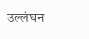उल्लंघन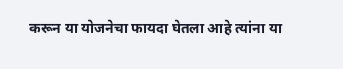करून या योजनेचा फायदा घेतला आहे त्यांना या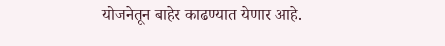योजनेतून बाहेर काढण्यात येणार आहे.